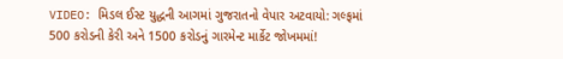VIDEO: મિડલ ઈસ્ટ યુદ્ધની આગમાં ગુજરાતનો વેપાર અટવાયો: ગલ્ફમાં 500 કરોડની કેરી અને 1500 કરોડનું ગારમેન્ટ માર્કેટ જોખમમાં!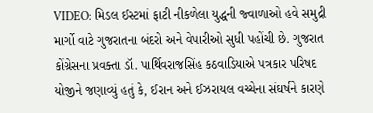VIDEO: મિડલ ઈસ્ટમાં ફાટી નીકળેલા યુદ્ધની જ્વાળાઓ હવે સમુદ્રી માર્ગો વાટે ગુજરાતના બંદરો અને વેપારીઓ સુધી પહોંચી છે. ગુજરાત કોંગ્રેસના પ્રવક્તા ડૉ. પાર્થિવરાજસિંહ કઠવાડિયાએ પત્રકાર પરિષદ યોજીને જણાવ્યું હતું કે, ઈરાન અને ઈઝરાયલ વચ્ચેના સંઘર્ષને કારણે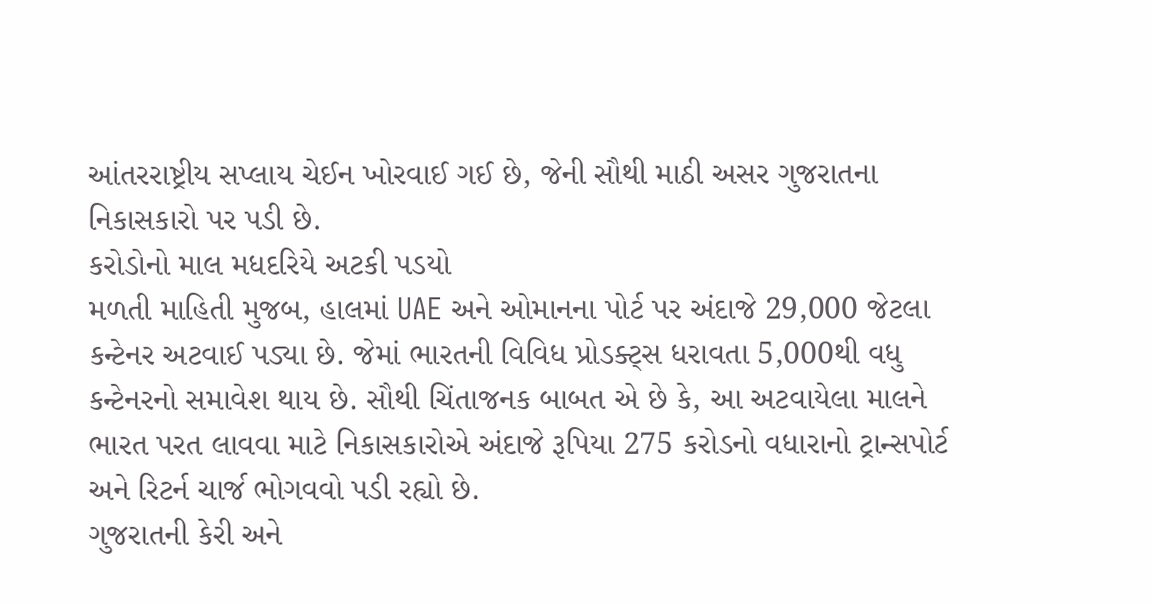આંતરરાષ્ટ્રીય સપ્લાય ચેઈન ખોરવાઈ ગઈ છે, જેની સૌથી માઠી અસર ગુજરાતના નિકાસકારો પર પડી છે.
કરોડોનો માલ મધદરિયે અટકી પડયો
મળતી માહિતી મુજબ, હાલમાં UAE અને ઓમાનના પોર્ટ પર અંદાજે 29,000 જેટલા કન્ટેનર અટવાઈ પડ્યા છે. જેમાં ભારતની વિવિધ પ્રોડક્ટ્સ ધરાવતા 5,000થી વધુ કન્ટેનરનો સમાવેશ થાય છે. સૌથી ચિંતાજનક બાબત એ છે કે, આ અટવાયેલા માલને ભારત પરત લાવવા માટે નિકાસકારોએ અંદાજે રૂપિયા 275 કરોડનો વધારાનો ટ્રાન્સપોર્ટ અને રિટર્ન ચાર્જ ભોગવવો પડી રહ્યો છે.
ગુજરાતની કેરી અને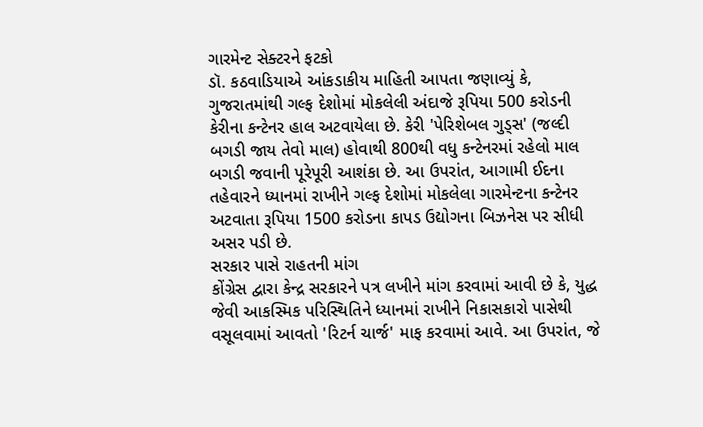ગારમેન્ટ સેક્ટરને ફટકો
ડૉ. કઠવાડિયાએ આંકડાકીય માહિતી આપતા જણાવ્યું કે, ગુજરાતમાંથી ગલ્ફ દેશોમાં મોકલેલી અંદાજે રૂપિયા 500 કરોડની કેરીના કન્ટેનર હાલ અટવાયેલા છે. કેરી 'પેરિશેબલ ગુડ્સ' (જલ્દી બગડી જાય તેવો માલ) હોવાથી 800થી વધુ કન્ટેનરમાં રહેલો માલ બગડી જવાની પૂરેપૂરી આશંકા છે. આ ઉપરાંત, આગામી ઈદના તહેવારને ધ્યાનમાં રાખીને ગલ્ફ દેશોમાં મોકલેલા ગારમેન્ટના કન્ટેનર અટવાતા રૂપિયા 1500 કરોડના કાપડ ઉદ્યોગના બિઝનેસ પર સીધી અસર પડી છે.
સરકાર પાસે રાહતની માંગ
કોંગ્રેસ દ્વારા કેન્દ્ર સરકારને પત્ર લખીને માંગ કરવામાં આવી છે કે, યુદ્ધ જેવી આકસ્મિક પરિસ્થિતિને ધ્યાનમાં રાખીને નિકાસકારો પાસેથી વસૂલવામાં આવતો 'રિટર્ન ચાર્જ' માફ કરવામાં આવે. આ ઉપરાંત, જે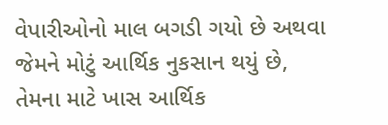વેપારીઓનો માલ બગડી ગયો છે અથવા જેમને મોટું આર્થિક નુકસાન થયું છે, તેમના માટે ખાસ આર્થિક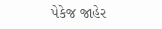પેકેજ જાહેર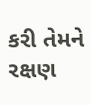કરી તેમને રક્ષણ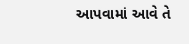આપવામાં આવે તે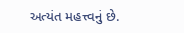અત્યંત મહત્ત્વનું છે.